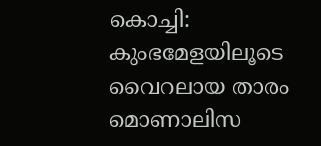കൊച്ചി: കുംഭമേളയിലൂടെ വൈറലായ താരം മൊണാലിസ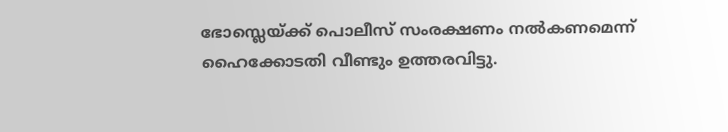ഭോസ്ലെയ്ക്ക് പൊലീസ് സംരക്ഷണം നൽകണമെന്ന് ഹൈക്കോടതി വീണ്ടും ഉത്തരവിട്ടു.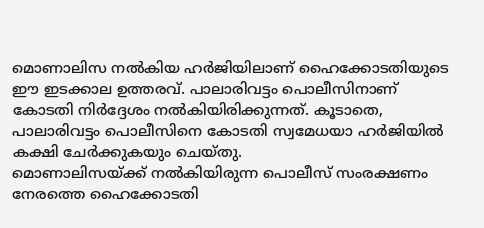മൊണാലിസ നൽകിയ ഹർജിയിലാണ് ഹൈക്കോടതിയുടെ ഈ ഇടക്കാല ഉത്തരവ്. പാലാരിവട്ടം പൊലീസിനാണ് കോടതി നിർദ്ദേശം നൽകിയിരിക്കുന്നത്. കൂടാതെ, പാലാരിവട്ടം പൊലീസിനെ കോടതി സ്വമേധയാ ഹർജിയിൽ കക്ഷി ചേർക്കുകയും ചെയ്തു.
മൊണാലിസയ്ക്ക് നൽകിയിരുന്ന പൊലീസ് സംരക്ഷണം നേരത്തെ ഹൈക്കോടതി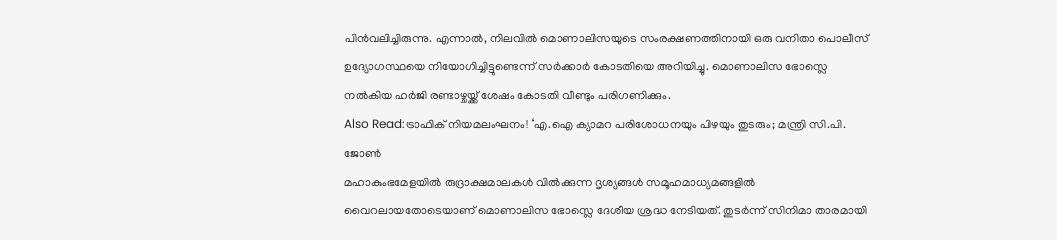പിൻവലിച്ചിരുന്നു. എന്നാൽ, നിലവിൽ മൊണാലിസയുടെ സംരക്ഷണത്തിനായി ഒരു വനിതാ പൊലീസ് ഉദ്യോഗസ്ഥയെ നിയോഗിച്ചിട്ടുണ്ടെന്ന് സർക്കാർ കോടതിയെ അറിയിച്ചു. മൊണാലിസ ഭോസ്ലെ നൽകിയ ഹർജി രണ്ടാഴ്ചയ്ക്ക് ശേഷം കോടതി വീണ്ടും പരിഗണിക്കും.
Also Read:ട്രാഫിക് നിയമലംഘനം! ‘എ.ഐ ക്യാമറ പരിശോധനയും പിഴയും തുടരും; മന്ത്രി സി.പി. ജോൺ
മഹാകുംഭമേളയിൽ രുദ്രാക്ഷമാലകൾ വിൽക്കുന്ന ദൃശ്യങ്ങൾ സമൂഹമാധ്യമങ്ങളിൽ വൈറലായതോടെയാണ് മൊണാലിസ ഭോസ്ലെ ദേശീയ ശ്രദ്ധ നേടിയത്. തുടർന്ന് സിനിമാ താരമായി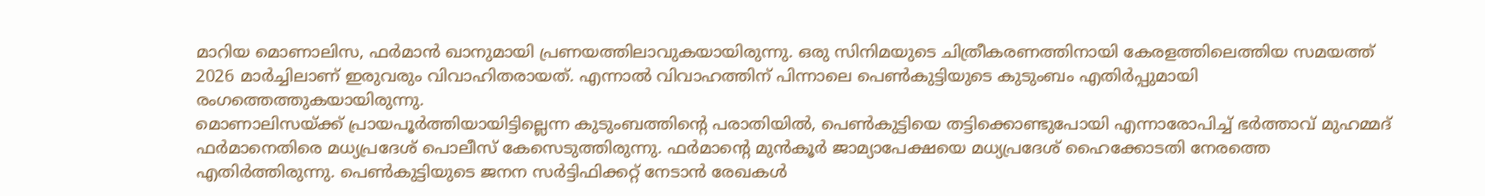മാറിയ മൊണാലിസ, ഫർമാൻ ഖാനുമായി പ്രണയത്തിലാവുകയായിരുന്നു. ഒരു സിനിമയുടെ ചിത്രീകരണത്തിനായി കേരളത്തിലെത്തിയ സമയത്ത് 2026 മാർച്ചിലാണ് ഇരുവരും വിവാഹിതരായത്. എന്നാൽ വിവാഹത്തിന് പിന്നാലെ പെൺകുട്ടിയുടെ കുടുംബം എതിർപ്പുമായി രംഗത്തെത്തുകയായിരുന്നു.
മൊണാലിസയ്ക്ക് പ്രായപൂർത്തിയായിട്ടില്ലെന്ന കുടുംബത്തിന്റെ പരാതിയിൽ, പെൺകുട്ടിയെ തട്ടിക്കൊണ്ടുപോയി എന്നാരോപിച്ച് ഭർത്താവ് മുഹമ്മദ് ഫർമാനെതിരെ മധ്യപ്രദേശ് പൊലീസ് കേസെടുത്തിരുന്നു. ഫർമാന്റെ മുൻകൂർ ജാമ്യാപേക്ഷയെ മധ്യപ്രദേശ് ഹൈക്കോടതി നേരത്തെ എതിർത്തിരുന്നു. പെൺകുട്ടിയുടെ ജനന സർട്ടിഫിക്കറ്റ് നേടാൻ രേഖകൾ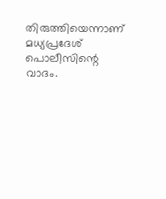തിരുത്തിയെന്നാണ് മധ്യപ്രദേശ് പൊലീസിന്റെ വാദം.